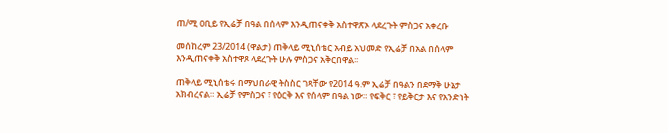ጠ/ሚ ዐቢይ የኢሬቻ በዓል በሰላም እንዲጠናቀቅ አስተዋጽኦ ላደረጉት ምስጋና አቀረቡ

መሰከረም 23/2014 (ዋልታ) ጠቅላይ ሚኒሰቴር አብይ አህመድ የኢሬቻ በአል በሰላም እንዲጠናቀቅ አስተዋጾ ላደረጉት ሁሉ ምስጋና አቅርበዋል፡፡

ጠቅላይ ሚኒሰቴሩ በማህበራዊ ትስስር ገጻቸው የ2014 ዓ.ም ኢሬቻ በዓልን በደማቅ ሁኔታ አክብረናል። ኢሬቻ የምስጋና ፣ የዕርቅ እና የሰላም በዓል ነው። የፍቅር ፣ የይቅርታ እና የአንድነት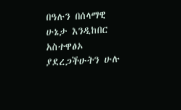በዓሉን በሰላማዊ ሁኔታ እንዲከበር አስተዋፅኦ ያደረጋችሁትን ሁሉ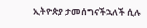ኢትዮጵያ ታመሰግናችኋለች ሲሉ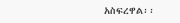አስፍረዋል፡፡